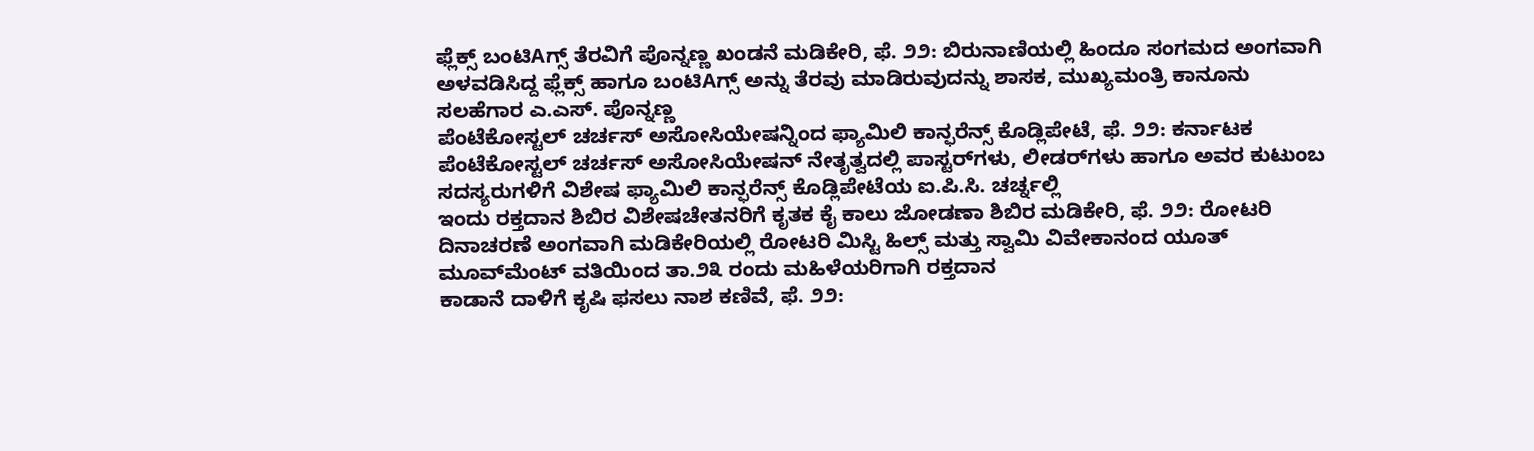ಫ್ಲೆಕ್ಸ್ ಬಂಟಿAಗ್ಸ್ ತೆರವಿಗೆ ಪೊನ್ನಣ್ಣ ಖಂಡನೆ ಮಡಿಕೇರಿ, ಫೆ. ೨೨: ಬಿರುನಾಣಿಯಲ್ಲಿ ಹಿಂದೂ ಸಂಗಮದ ಅಂಗವಾಗಿ ಅಳವಡಿಸಿದ್ದ ಫ್ಲೆಕ್ಸ್ ಹಾಗೂ ಬಂಟಿAಗ್ಸ್ ಅನ್ನು ತೆರವು ಮಾಡಿರುವುದನ್ನು ಶಾಸಕ, ಮುಖ್ಯಮಂತ್ರಿ ಕಾನೂನು ಸಲಹೆಗಾರ ಎ.ಎಸ್. ಪೊನ್ನಣ್ಣ
ಪೆಂಟೆಕೋಸ್ಟಲ್ ಚರ್ಚಸ್ ಅಸೋಸಿಯೇಷನ್ನಿಂದ ಫ್ಯಾಮಿಲಿ ಕಾನ್ಫರೆನ್ಸ್ ಕೊಡ್ಲಿಪೇಟೆ, ಫೆ. ೨೨: ಕರ್ನಾಟಕ ಪೆಂಟೆಕೋಸ್ಟಲ್ ಚರ್ಚಸ್ ಅಸೋಸಿಯೇಷನ್ ನೇತೃತ್ವದಲ್ಲಿ ಪಾಸ್ಟರ್‌ಗಳು, ಲೀಡರ್‌ಗಳು ಹಾಗೂ ಅವರ ಕುಟುಂಬ ಸದಸ್ಯರುಗಳಿಗೆ ವಿಶೇಷ ಫ್ಯಾಮಿಲಿ ಕಾನ್ಫರೆನ್ಸ್ ಕೊಡ್ಲಿಪೇಟೆಯ ಐ.ಪಿ.ಸಿ. ಚರ್ಚ್ನಲ್ಲಿ
ಇಂದು ರಕ್ತದಾನ ಶಿಬಿರ ವಿಶೇಷಚೇತನರಿಗೆ ಕೃತಕ ಕೈ ಕಾಲು ಜೋಡಣಾ ಶಿಬಿರ ಮಡಿಕೇರಿ, ಫೆ. ೨೨: ರೋಟರಿ ದಿನಾಚರಣೆ ಅಂಗವಾಗಿ ಮಡಿಕೇರಿಯಲ್ಲಿ ರೋಟರಿ ಮಿಸ್ಟಿ ಹಿಲ್ಸ್ ಮತ್ತು ಸ್ವಾಮಿ ವಿವೇಕಾನಂದ ಯೂತ್ ಮೂವ್‌ಮೆಂಟ್ ವತಿಯಿಂದ ತಾ.೨೩ ರಂದು ಮಹಿಳೆಯರಿಗಾಗಿ ರಕ್ತದಾನ
ಕಾಡಾನೆ ದಾಳಿಗೆ ಕೃಷಿ ಫಸಲು ನಾಶ ಕಣಿವೆ, ಫೆ. ೨೨: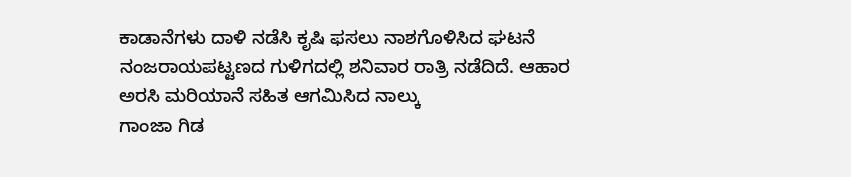ಕಾಡಾನೆಗಳು ದಾಳಿ ನಡೆಸಿ ಕೃಷಿ ಫಸಲು ನಾಶಗೊಳಿಸಿದ ಘಟನೆ ನಂಜರಾಯಪಟ್ಟಣದ ಗುಳಿಗದಲ್ಲಿ ಶನಿವಾರ ರಾತ್ರಿ ನಡೆದಿದೆ. ಆಹಾರ ಅರಸಿ ಮರಿಯಾನೆ ಸಹಿತ ಆಗಮಿಸಿದ ನಾಲ್ಕು
ಗಾಂಜಾ ಗಿಡ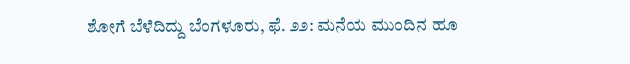ಶೋಗೆ ಬೆಳೆದಿದ್ದು ಬೆಂಗಳೂರು, ಫೆ. ೨೨: ಮನೆಯ ಮುಂದಿನ ಹೂ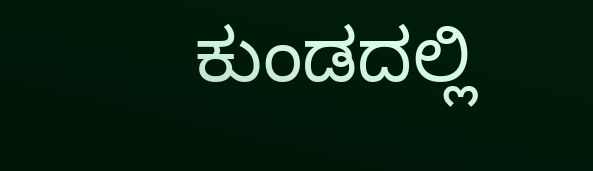ಕುಂಡದಲ್ಲಿ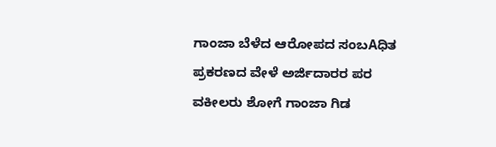ಗಾಂಜಾ ಬೆಳೆದ ಆರೋಪದ ಸಂಬAಧಿತ ಪ್ರಕರಣದ ವೇಳೆ ಅರ್ಜಿದಾರರ ಪರ ವಕೀಲರು ಶೋಗೆ ಗಾಂಜಾ ಗಿಡ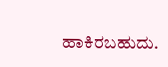ಹಾಕಿರಬಹುದು.